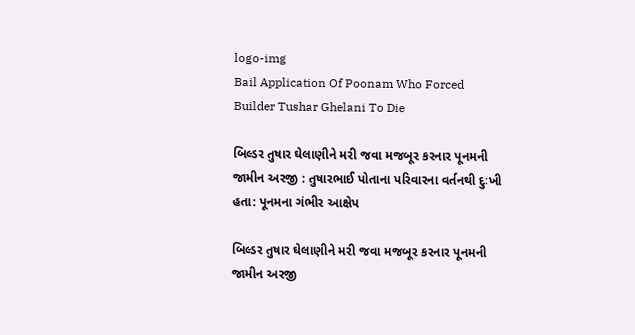logo-img
Bail Application Of Poonam Who Forced Builder Tushar Ghelani To Die

બિલ્ડર તુષાર ઘેલાણીને મરી જવા મજબૂર કરનાર પૂનમની જામીન અરજી : તુષારભાઈ પોતાના પરિવારના વર્તનથી દુઃખી હતા: પૂનમના ગંભીર આક્ષેપ

બિલ્ડર તુષાર ઘેલાણીને મરી જવા મજબૂર કરનાર પૂનમની જામીન અરજી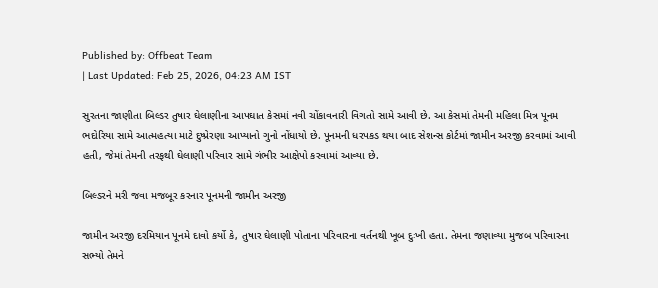Published by: Offbeat Team
| Last Updated: Feb 25, 2026, 04:23 AM IST

સુરતના જાણીતા બિલ્ડર તુષાર ઘેલાણીના આપઘાત કેસમાં નવી ચોંકાવનારી વિગતો સામે આવી છે. આ કેસમાં તેમની મહિલા મિત્ર પૂનમ ભદોરિયા સામે આત્મહત્યા માટે દુષ્પ્રેરણા આપ્યાનો ગુનો નોંધાયો છે. પૂનમની ધરપકડ થયા બાદ સેશન્સ કોર્ટમાં જામીન અરજી કરવામાં આવી હતી, જેમાં તેમની તરફથી ઘેલાણી પરિવાર સામે ગંભીર આક્ષેપો કરવામાં આવ્યા છે.

બિલ્ડરને મરી જવા મજબૂર કરનાર પૂનમની જામીન અરજી

જામીન અરજી દરમિયાન પૂનમે દાવો કર્યો કે, તુષાર ઘેલાણી પોતાના પરિવારના વર્તનથી ખૂબ દુઃખી હતા. તેમના જણાવ્યા મુજબ પરિવારના સભ્યો તેમને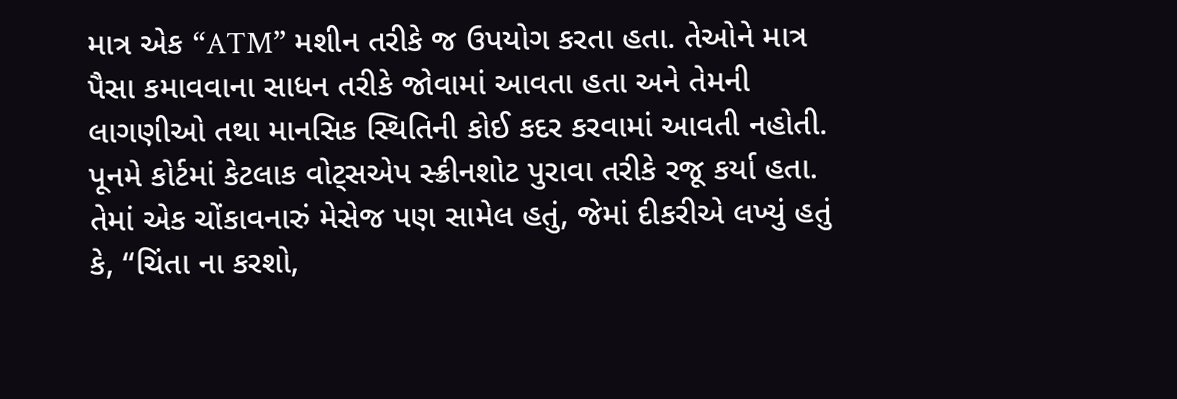માત્ર એક “ATM” મશીન તરીકે જ ઉપયોગ કરતા હતા. તેઓને માત્ર પૈસા કમાવવાના સાધન તરીકે જોવામાં આવતા હતા અને તેમની લાગણીઓ તથા માનસિક સ્થિતિની કોઈ કદર કરવામાં આવતી નહોતી. પૂનમે કોર્ટમાં કેટલાક વોટ્સએપ સ્ક્રીનશોટ પુરાવા તરીકે રજૂ કર્યા હતા. તેમાં એક ચોંકાવનારું મેસેજ પણ સામેલ હતું, જેમાં દીકરીએ લખ્યું હતું કે, “ચિંતા ના કરશો,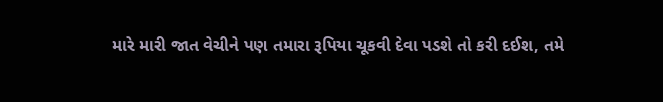મારે મારી જાત વેચીને પણ તમારા રૂપિયા ચૂકવી દેવા પડશે તો કરી દઈશ, તમે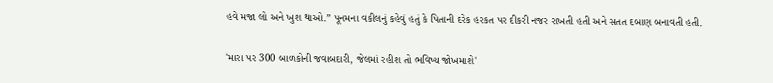હવે મજા લો અને ખુશ થાઓ.” પૂનમના વકીલનું કહેવું હતું કે પિતાની દરેક હરકત પર દીકરી નજર રાખતી હતી અને સતત દબાણ બનાવતી હતી.

'મારા પર 300 બાળકોની જવાબદારી, જેલમાં રહીશ તો ભવિષ્ય જોખમાશે'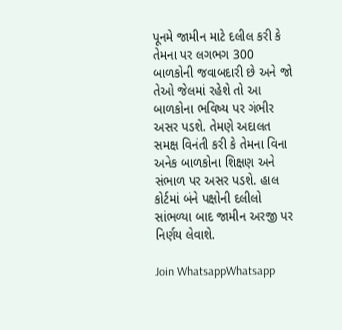પૂનમે જામીન માટે દલીલ કરી કે તેમના પર લગભગ 300 બાળકોની જવાબદારી છે અને જો તેઓ જેલમાં રહેશે તો આ બાળકોના ભવિષ્ય પર ગંભીર અસર પડશે. તેમણે અદાલત સમક્ષ વિનંતી કરી કે તેમના વિના અનેક બાળકોના શિક્ષણ અને સંભાળ પર અસર પડશે. હાલ કોર્ટમાં બંને પક્ષોની દલીલો સાંભળ્યા બાદ જામીન અરજી પર નિર્ણય લેવાશે.

Join WhatsappWhatsapp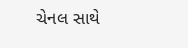ચેનલ સાથે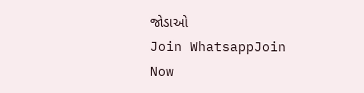જોડાઓ
Join WhatsappJoin Now